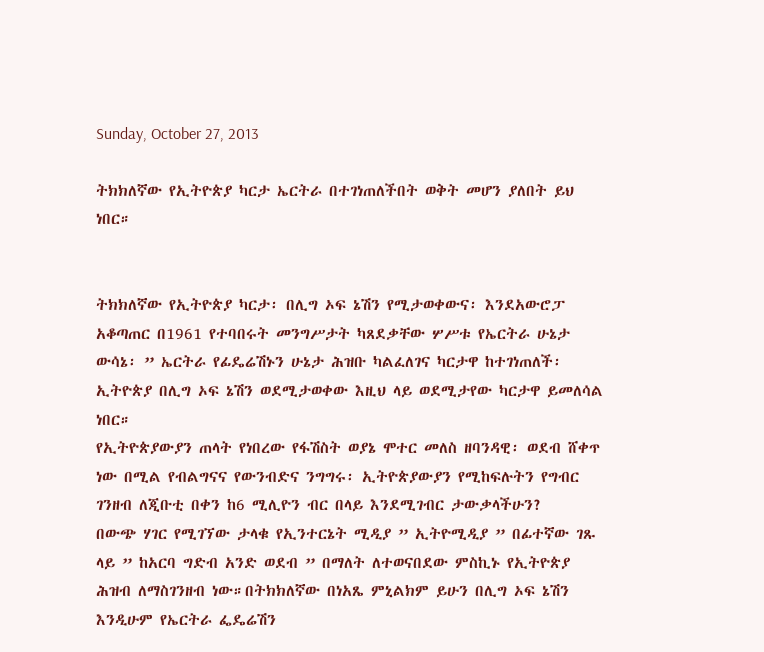Sunday, October 27, 2013

ትክክለኛው የኢትዮጵያ ካርታ ኤርትራ በተገነጠለችበት ወቅት መሆን ያለበት ይህ ነበር።


ትክክለኛው የኢትዮጵያ ካርታ፡ በሊግ ኦፍ ኔሽን የሚታወቀውና፡ እንደአውሮፓ አቆጣጠር በ1961 የተባበሩት መንግሥታት ካጸደቃቸው ሦሥቱ የኤርትራ ሁኔታ ውሳኔ፡ ” ኤርትራ የፊዴሬሽኑን ሁኔታ ሕዝቡ ካልፈለገና ካርታዋ ከተገነጠለች፡ ኢትዮጵያ በሊግ ኦፍ ኔሽን ወደሚታወቀው እዚህ ላይ ወደሚታየው ካርታዋ ይመለሳል ነበር።
የኢትዮጵያውያን ጠላት የነበረው የፋሽስት ወያኔ ሞተር መለስ ዘባንዳዊ፡ ወደብ ሸቀጥ ነው በሚል የብልግናና የውንብድና ንግግሩ፡ ኢትዮጵያውያን የሚከፍሉትን የግብር ገንዘብ ለጂቡቲ በቀን ከ6 ሚሊዮን ብር በላይ እንደሚገብር ታውቃላችሁን?
በውጭ ሃገር የሚገኘው ታላቁ የኢንተርኔት ሚዲያ ” ኢትዮሚዲያ ” በፊተኛው ገጹ ላይ ” ከአርባ ግድብ አንድ ወደብ ” በማለት ለተወናበደው ምስኪኑ የኢትዮጵያ ሕዝብ ለማስገንዘብ ነው።በትክክለኛው በነአጼ ምኒልክም ይሁን በሊግ ኦፍ ኔሽን እንዲሁም የኤርትራ ፌዴሬሽን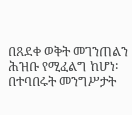በጸደቀ ወቅት መገንጠልን ሕዝቡ የሚፈልግ ከሆነ፡ በተባበሩት መንግሥታት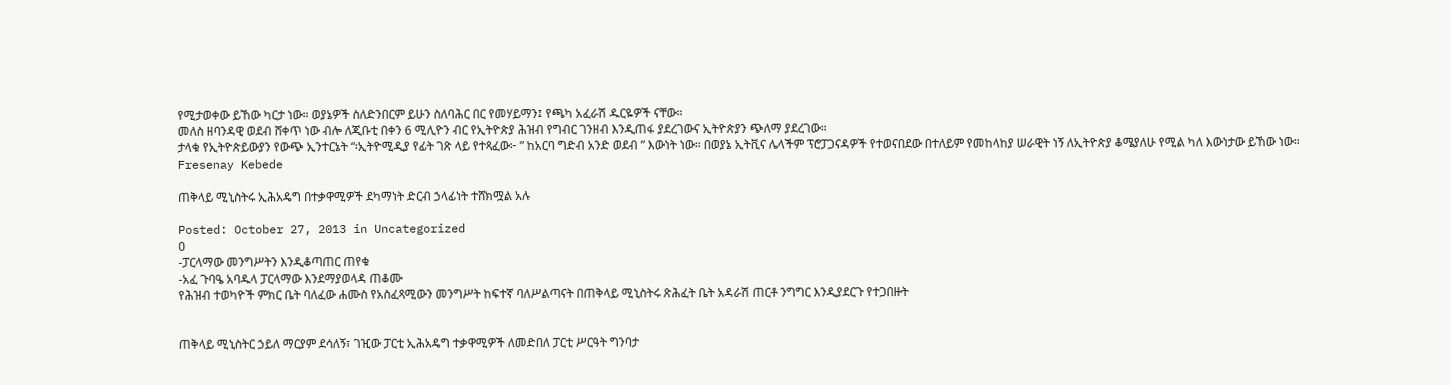የሚታወቀው ይኸው ካርታ ነው። ወያኔዎች ስለድንበርም ይሁን ስለባሕር በር የመሃይማን፤ የጫካ አፈራሽ ዱርዬዎች ናቸው።
መለስ ዘባንዳዊ ወደብ ሸቀጥ ነው ብሎ ለጂቡቲ በቀን 6 ሚሊዮን ብር የኢትዮጵያ ሕዝብ የግብር ገንዘብ እንዲጠፋ ያደረገውና ኢትዮጵያን ጭለማ ያደረገው።
ታላቁ የኢትዮጵይውያን የውጭ ኢንተርኔት “፡ኢትዮሚዲያ የፊት ገጽ ላይ የተጻፈው፦ ” ከአርባ ግድብ አንድ ወደብ ” እውነት ነው። በወያኔ ኢትቪና ሌላችም ፕሮፓጋናዳዎች የተወናበደው በተለይም የመከላከያ ሠራዊት ነኝ ለኢትዮጵያ ቆሜያለሁ የሚል ካለ እውነታው ይኸው ነው።
Fresenay Kebede

ጠቅላይ ሚኒስትሩ ኢሕአዴግ በተቃዋሚዎች ደካማነት ድርብ ኃላፊነት ተሸክሟል አሉ

Posted: October 27, 2013 in Uncategorized
0
-ፓርላማው መንግሥትን እንዲቆጣጠር ጠየቁ
-አፈ ጉባዔ አባዱላ ፓርላማው እንደማያወላዳ ጠቆሙ
የሕዝብ ተወካዮች ምክር ቤት ባለፈው ሐሙስ የአስፈጻሚውን መንግሥት ከፍተኛ ባለሥልጣናት በጠቅላይ ሚኒስትሩ ጽሕፈት ቤት አዳራሽ ጠርቶ ንግግር እንዲያደርጉ የተጋበዙት


ጠቅላይ ሚኒስትር ኃይለ ማርያም ደሳለኝ፣ ገዢው ፓርቲ ኢሕአዴግ ተቃዋሚዎች ለመድበለ ፓርቲ ሥርዓት ግንባታ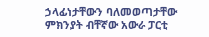ኃላፊነታቸውን ባለመወጣታቸው ምክንያት ብቸኛው አውራ ፓርቲ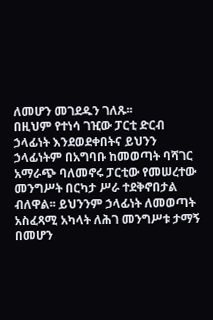ለመሆን መገደዱን ገለጹ፡፡
በዚህም የተነሳ ገዢው ፓርቲ ድርብ ኃላፊነት እንደወደቀበትና ይህንን ኃላፊነትም በአግባቡ ከመወጣት ባሻገር አማራጭ ባለመኖሩ ፓርቲው የመሠረተው መንግሥት በርካታ ሥራ ተደቅኖበታል ብለዋል፡፡ ይህንንም ኃላፊነት ለመወጣት አስፈጻሚ አካላት ለሕገ መንግሥቱ ታማኝ በመሆን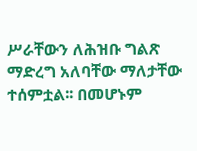ሥራቸውን ለሕዝቡ ግልጽ ማድረግ አለባቸው ማለታቸው ተሰምቷል፡፡ በመሆኑም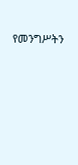የመንግሥትን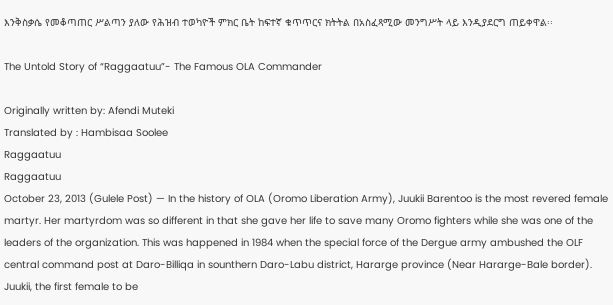እንቅስቃሴ የመቆጣጠር ሥልጣን ያለው የሕዝብ ተወካዮች ምክር ቤት ከፍተኛ ቁጥጥርና ክትትል በአስፈጻሚው መንግሥት ላይ እንዲያደርግ ጠይቀዋል፡፡

The Untold Story of “Raggaatuu”- The Famous OLA Commander

Originally written by: Afendi Muteki
Translated by : Hambisaa Soolee
Raggaatuu
Raggaatuu
October 23, 2013 (Gulele Post) — In the history of OLA (Oromo Liberation Army), Juukii Barentoo is the most revered female martyr. Her martyrdom was so different in that she gave her life to save many Oromo fighters while she was one of the leaders of the organization. This was happened in 1984 when the special force of the Dergue army ambushed the OLF central command post at Daro-Billiqa in sounthern Daro-Labu district, Hararge province (Near Hararge-Bale border). Juukii, the first female to be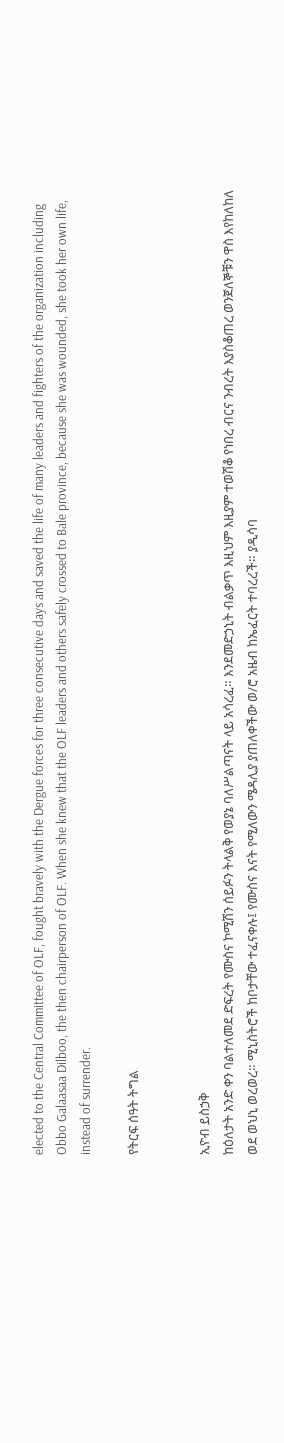elected to the Central Committee of OLF, fought bravely with the Dergue forces for three consecutive days and saved the life of many leaders and fighters of the organization including Obbo Galaasaa Dilboo, the then chairperson of OLF. When she knew that the OLF leaders and others safely crossed to Bale province, because she was wounded, she took her own life, instead of surrender.

የትርፍ ሰዓት ትግል


ኢዮብ ይስኃቅ
ከዕለታት አንድ ቀን ባልተለመደ ድፍረት የሙስና ኮሚሽን ሰይፉን ትላልቅ የወያኔ ባለሥልጣናት ላይ አሳረፈ። እንደመድኃኒት ብልቃጥ እዚህም እዚያም ተወሽቆ የነበረ ብርና ንብረት እያስቆጠረ ወንጀለኞቹን ዋስ እየከለከለ ወደ ወህኒ ወረወረ። ሚኒስትሮች ከቦታቸው ተፈናቀሉ፤ የሙስና እናት የሚለውን ሜዳሊያ ያጠለቀችው ወ/ሮ አዜብ ከኤፈርት ተባረረች። ያዲሳባ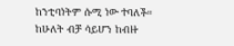ከንቲባነትም ሱሚ ነው ተባለች። ከሁለት ብቻ ሳይሆን ከብዙ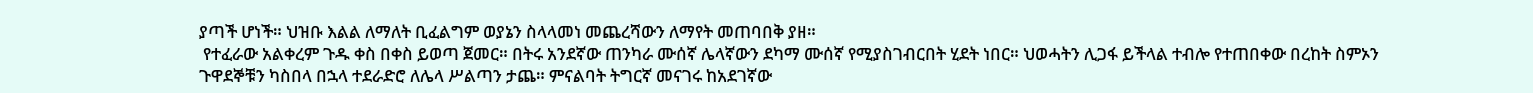ያጣች ሆነች። ህዝቡ እልል ለማለት ቢፈልግም ወያኔን ስላላመነ መጨረሻውን ለማየት መጠባበቅ ያዘ።
 የተፈራው አልቀረም ጉዱ ቀስ በቀስ ይወጣ ጀመር። በትሩ አንደኛው ጠንካራ ሙሰኛ ሌላኛውን ደካማ ሙሰኛ የሚያስገብርበት ሂደት ነበር። ህወሓትን ሊጋፋ ይችላል ተብሎ የተጠበቀው በረከት ስምኦን ጉዋደኞቹን ካስበላ በኋላ ተደራድሮ ለሌላ ሥልጣን ታጨ። ምናልባት ትግርኛ መናገሩ ከአደገኛው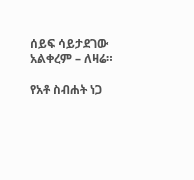ሰይፍ ሳይታደገው አልቀረም – ለዛሬ።

የአቶ ስብሐት ነጋ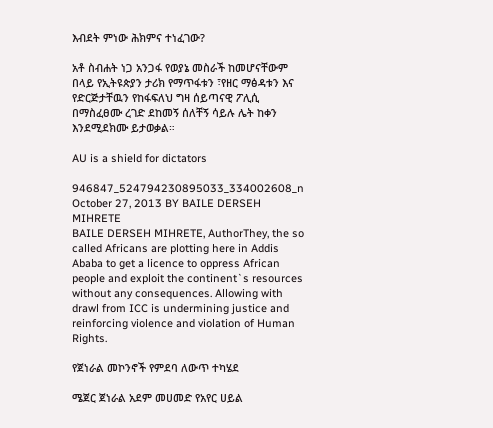እብደት ምነው ሕክምና ተነፈገው?

አቶ ስብሐት ነጋ አንጋፋ የወያኔ መስራች ከመሆናቸውም በላይ የኢትዩጵያን ታሪክ የማጥፋቱን ፣የዘር ማፅዳቱን እና የድርጅታቸዉን የከፋፍለህ ግዛ ሰይጣናዊ ፖሊሲ በማስፈፀሙ ረገድ ደከመኝ ሰለቸኝ ሳይሉ ሌት ከቀን እንደሚደክሙ ይታወቃል።

AU is a shield for dictators

946847_524794230895033_334002608_n October 27, 2013 BY BAILE DERSEH MIHRETE
BAILE DERSEH MIHRETE, AuthorThey, the so called Africans are plotting here in Addis Ababa to get a licence to oppress African people and exploit the continent`s resources without any consequences. Allowing with drawl from ICC is undermining justice and reinforcing violence and violation of Human Rights.

የጀነራል መኮንኖች የምደባ ለውጥ ተካሄደ

ሜጀር ጀነራል አደም መሀመድ የአየር ሀይል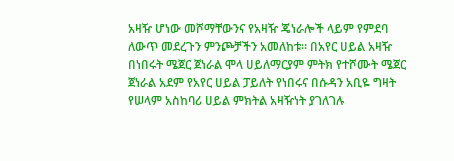አዛዥ ሆነው መሾማቸውንና የአዛዥ ጄነራሎች ላይም የምደባ ለውጥ መደረጉን ምንጮቻችን አመለከቱ፡፡ በአየር ሀይል አዛዥ በነበሩት ሜጀር ጀነራል ሞላ ሀይለማርያም ምትክ የተሾሙት ሜጀር ጀነራል አደም የአየር ሀይል ፓይለት የነበሩና በሱዳን አቢዬ ግዛት የሠላም አስከባሪ ሀይል ምክትል አዛዥነት ያገለገሉ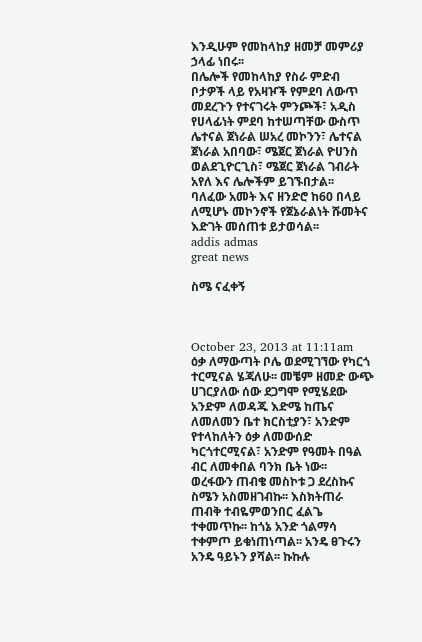እንዲሁም የመከላከያ ዘመቻ መምሪያ ኃላፊ ነበሩ፡፡
በሌሎች የመከላከያ የስራ ምድብ ቦታዎች ላይ የአዛዦች የምደባ ለውጥ መደረጉን የተናገሩት ምንጮች፣ አዲስ የሀላፊነት ምደባ ከተሠጣቸው ውስጥ ሌተናል ጀነራል ሠአረ መኮንን፣ ሌተናል ጀነራል አበባው፣ ሜጀር ጀነራል ዮሀንስ ወልደጊዮርጊስ፣ ሜጀር ጀነራል ገብራት አየለ እና ሌሎችም ይገኙበታል፡፡
ባለፈው አመት እና ዘንድሮ ከ60 በላይ ለሚሆኑ መኮንኖች የጀኔራልነት ሹመትና እድገት መሰጠቱ ይታወሳል፡፡
addis admas
great news

ስሜ ናፈቀኝ



October 23, 2013 at 11:11am
ዕቃ ለማውጣት ቦሌ ወደሚገኘው የካርጎ ተርሚናል ሄጃለሁ፡፡ መቼም ዘመድ ውጭ ሀገርያለው ሰው ደጋግሞ የሚሄደው አንድም ለወዳጁ እድሜ ከጤና ለመለመን ቤተ ክርስቲያን፣ አንድም የተላከለትን ዕቃ ለመውሰድ ካርጎተርሚናል፣ አንድም የዓመት በዓል ብር ለመቀበል ባንክ ቤት ነው፡፡
ወረፋውን ጠብቄ መስኮቱ ጋ ደረስኩና ስሜን አስመዘገብኩ፡፡ እስክትጠራ ጠብቅ ተብዬምወንበር ፈልጌ ተቀመጥኩ፡፡ ከጎኔ አንድ ጎልማሳ ተቀምጦ ይቁነጠነጣል፡፡ አንዴ ፀጉሩን አንዴ ዓይኑን ያሻል፡፡ ኩኩሉ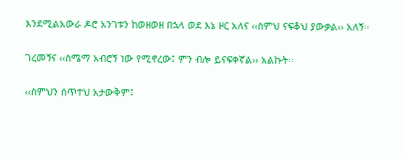እንደሚልአውራ ዶሮ አንገቱን ከወዘወዘ በኋላ ወደ እኔ ዞር አለና ‹‹ስምህ ናፍቆህ ያውቃል›› አለኝ፡፡

ገረመኝና ‹‹ስሜማ አብሮኝ ነው የሚኖረው፤ ምን ብሎ ይናፍቀኛል›› አልኩት፡፡

‹‹ስምህን ሰጥተህ አታውቅም፤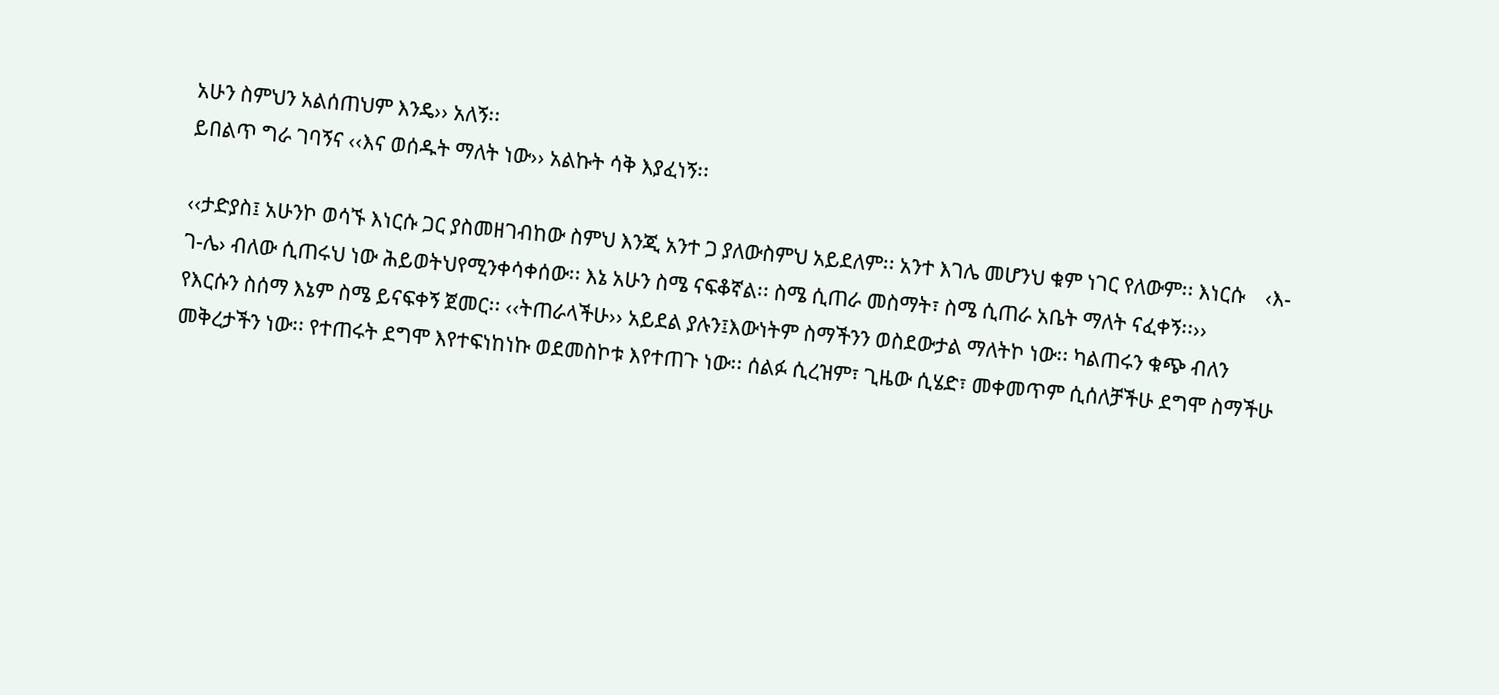አሁን ስምህን አልሰጠህም እንዴ›› አለኝ፡፡
ይበልጥ ግራ ገባኝና ‹‹እና ወሰዱት ማለት ነው›› አልኩት ሳቅ እያፈነኝ፡፡

‹‹ታድያስ፤ አሁንኮ ወሳኙ እነርሱ ጋር ያስመዘገብከው ስምህ እንጂ አንተ ጋ ያለውስምህ አይደለም፡፡ አንተ እገሌ መሆንህ ቁም ነገር የለውም፡፡ እነርሱ    ‹እ-ገ-ሌ› ብለው ሲጠሩህ ነው ሕይወትህየሚንቀሳቀሰው፡፡ እኔ አሁን ስሜ ናፍቆኛል፡፡ ስሜ ሲጠራ መስማት፣ ስሜ ሲጠራ አቤት ማለት ናፈቀኝ፡፡››
የእርሱን ስሰማ እኔም ስሜ ይናፍቀኝ ጀመር፡፡ ‹‹ትጠራላችሁ›› አይደል ያሉን፤እውነትም ስማችንን ወስደውታል ማለትኮ ነው፡፡ ካልጠሩን ቁጭ ብለን መቅረታችን ነው፡፡ የተጠሩት ደግሞ እየተፍነከነኩ ወደመስኮቱ እየተጠጉ ነው፡፡ ሰልፉ ሲረዝም፣ ጊዜው ሲሄድ፣ መቀመጥም ሲሰለቻችሁ ደግሞ ስማችሁ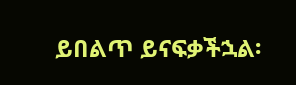ይበልጥ ይናፍቃችኋል፡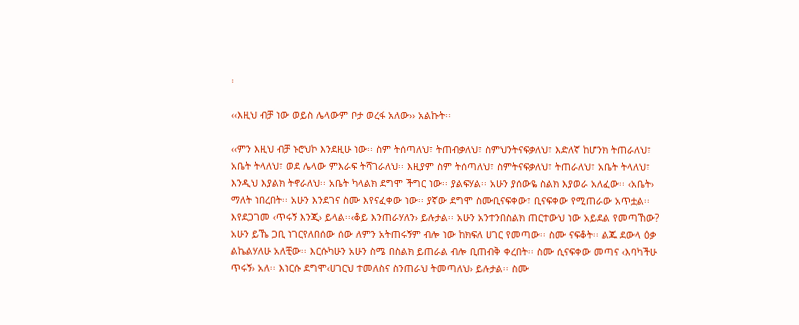፡

‹‹እዚህ ብቻ ነው ወይስ ሌላውም ቦታ ወረፋ አለው›› አልኩት፡፡

‹‹ምን እዚህ ብቻ ኑሮህኮ እንደዚሁ ነው፡፡ ስም ትሰጣለህ፣ ትጠብቃለህ፣ ስምህንትናፍቃለህ፣ እድለኛ ከሆንክ ትጠራለህ፣ አቤት ትላለህ፣ ወደ ሌላው ምእራፍ ትሻገራለህ፡፡ እዚያም ስም ትሰጣለህ፣ ስምትናፍቃለህ፣ ትጠራለህ፣ አቤት ትላለህ፣ እንዲህ እያልክ ትኖራለህ፡፡ አቤት ካላልክ ደግሞ ችግር ነው፡፡ ያልፍሃል፡፡ አሁን ያሰውዬ ስልክ እያወራ አለፈው፡፡ ‹አቤት› ማለት ነበረበት፡፡ አሁን እንደገና ስሙ እየናፈቀው ነው፡፡ ያኛው ደግሞ ስሙቢናፍቀው፣ ቢናፍቀው የሚጠራው አጥቷል፡፡እየደጋገመ ‹ጥሩኝ እንጂ› ይላል፡፡‹ቆይ እንጠራሃለን› ይሉታል፡፡ አሁን አንተንበስልክ ጠርተውህ ነው አይደል የመጣኸው? አሁን ይኼ ጋቢ ነገርየለበሰው ሰው ለምን አትጠሩኝም ብሎ ነው ከክፍለ ሀገር የመጣው፡፡ ስሙ ናፍቆት፡፡ ልጁ ደውላ ዕቃ ልኬልሃለሁ አለቺው፡፡ እርሱካሁን አሁን ስሜ በስልክ ይጠራል ብሎ ቢጠብቅ ቀረበት፡፡ ስሙ ሲናፍቀው መጣና ‹እባካችሁ ጥሩኝ› አለ፡፡ እነርሱ ደግሞ‹ሀገርህ ተመለስና ስንጠራህ ትመጣለህ› ይሉታል፡፡ ስሙ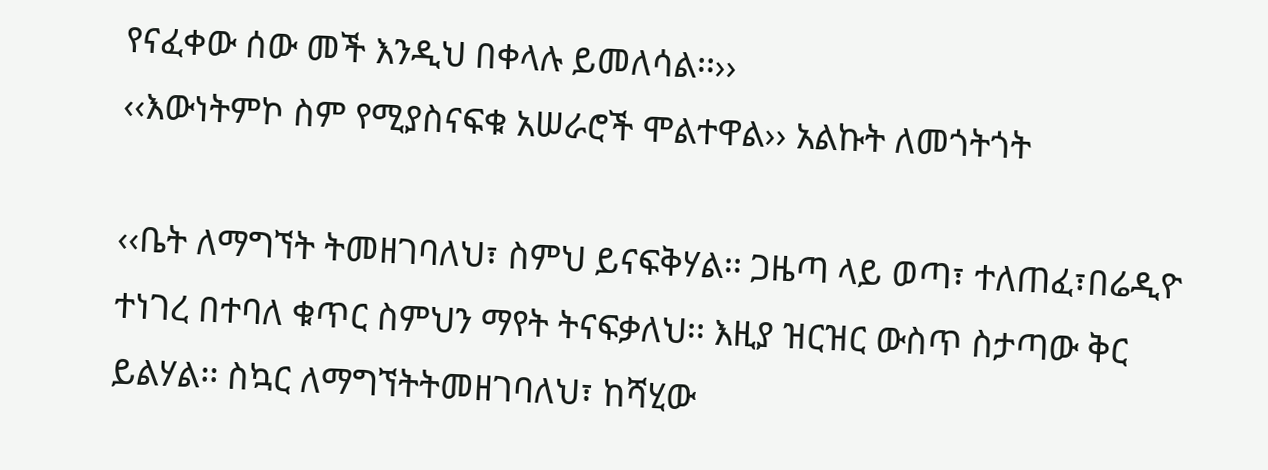የናፈቀው ሰው መች እንዲህ በቀላሉ ይመለሳል፡፡››
‹‹እውነትምኮ ስም የሚያስናፍቁ አሠራሮች ሞልተዋል›› አልኩት ለመጎትጎት

‹‹ቤት ለማግኘት ትመዘገባለህ፣ ስምህ ይናፍቅሃል፡፡ ጋዜጣ ላይ ወጣ፣ ተለጠፈ፣በሬዲዮ ተነገረ በተባለ ቁጥር ስምህን ማየት ትናፍቃለህ፡፡ እዚያ ዝርዝር ውስጥ ስታጣው ቅር ይልሃል፡፡ ስኳር ለማግኘትትመዘገባለህ፣ ከሻሂው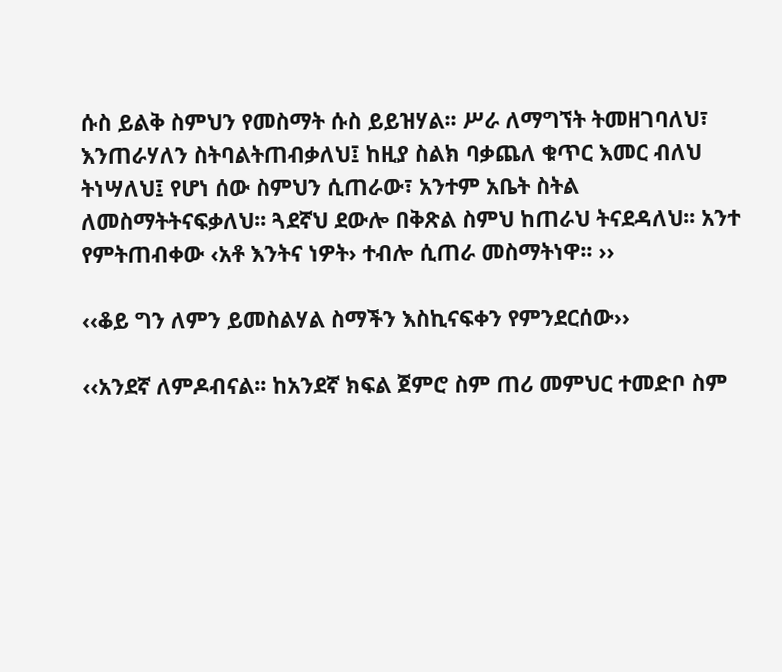ሱስ ይልቅ ስምህን የመስማት ሱስ ይይዝሃል፡፡ ሥራ ለማግኘት ትመዘገባለህ፣ እንጠራሃለን ስትባልትጠብቃለህ፤ ከዚያ ስልክ ባቃጨለ ቁጥር እመር ብለህ ትነሣለህ፤ የሆነ ሰው ስምህን ሲጠራው፣ አንተም አቤት ስትል ለመስማትትናፍቃለህ፡፡ ጓደኛህ ደውሎ በቅጽል ስምህ ከጠራህ ትናደዳለህ፡፡ አንተ የምትጠብቀው ‹አቶ እንትና ነዎት› ተብሎ ሲጠራ መስማትነዋ፡፡ ››

‹‹ቆይ ግን ለምን ይመስልሃል ስማችን እስኪናፍቀን የምንደርሰው››

‹‹አንደኛ ለምዶብናል፡፡ ከአንደኛ ክፍል ጀምሮ ስም ጠሪ መምህር ተመድቦ ስም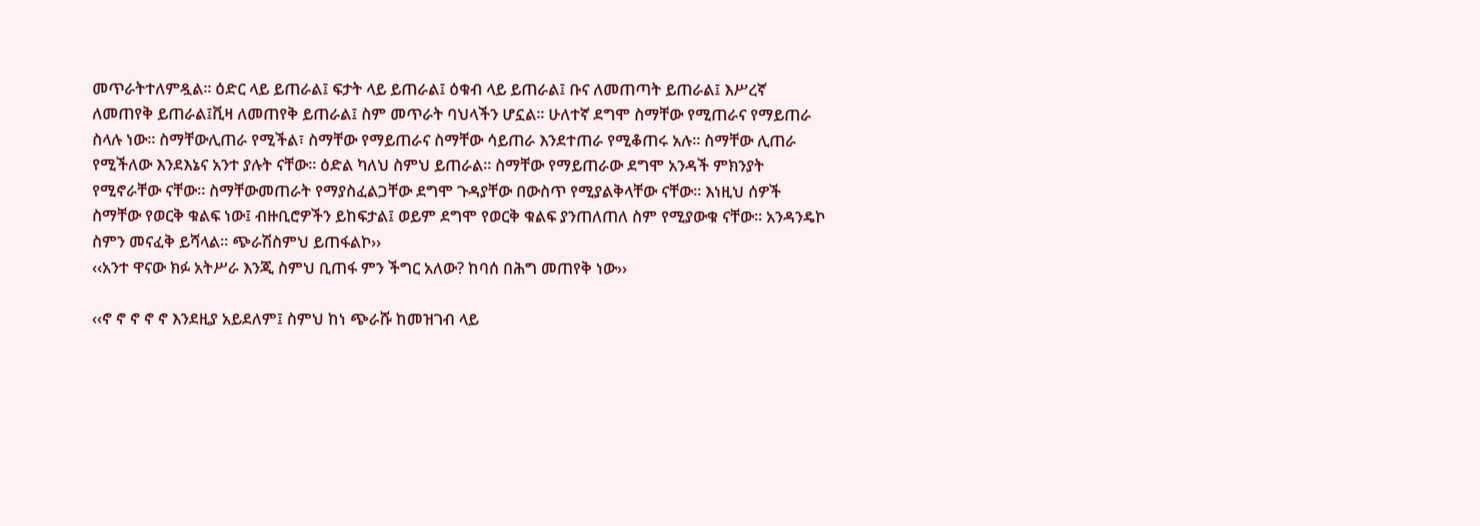መጥራትተለምዷል፡፡ ዕድር ላይ ይጠራል፤ ፍታት ላይ ይጠራል፤ ዕቁብ ላይ ይጠራል፤ ቡና ለመጠጣት ይጠራል፤ እሥረኛ ለመጠየቅ ይጠራል፤ቪዛ ለመጠየቅ ይጠራል፤ ስም መጥራት ባህላችን ሆኗል፡፡ ሁለተኛ ደግሞ ስማቸው የሚጠራና የማይጠራ ስላሉ ነው፡፡ ስማቸውሊጠራ የሚችል፣ ስማቸው የማይጠራና ስማቸው ሳይጠራ እንደተጠራ የሚቆጠሩ አሉ፡፡ ስማቸው ሊጠራ የሚችለው እንደእኔና አንተ ያሉት ናቸው፡፡ ዕድል ካለህ ስምህ ይጠራል፡፡ ስማቸው የማይጠራው ደግሞ አንዳች ምክንያት የሚኖራቸው ናቸው፡፡ ስማቸውመጠራት የማያስፈልጋቸው ደግሞ ጉዳያቸው በውስጥ የሚያልቅላቸው ናቸው፡፡ እነዚህ ሰዎች ስማቸው የወርቅ ቁልፍ ነው፤ ብዙቢሮዎችን ይከፍታል፤ ወይም ደግሞ የወርቅ ቁልፍ ያንጠለጠለ ስም የሚያውቁ ናቸው፡፡ አንዳንዴኮ ስምን መናፈቅ ይሻላል፡፡ ጭራሽስምህ ይጠፋልኮ››
‹‹አንተ ዋናው ክፉ አትሥራ እንጂ ስምህ ቢጠፋ ምን ችግር አለው? ከባሰ በሕግ መጠየቅ ነው››

‹‹ኖ ኖ ኖ ኖ ኖ እንደዚያ አይደለም፤ ስምህ ከነ ጭራሹ ከመዝገብ ላይ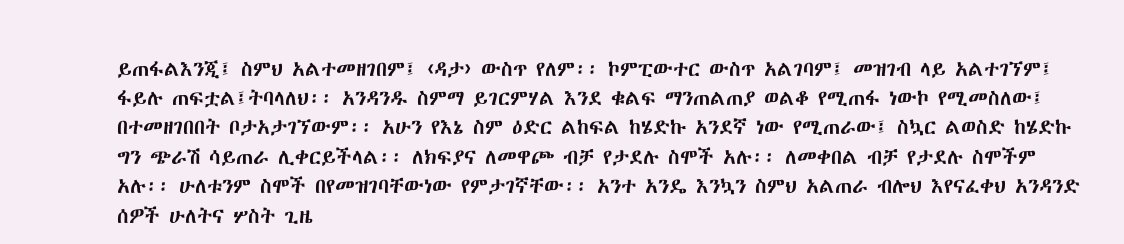ይጠፋልእንጂ፤ ስምህ አልተመዘገበም፤ ‹ዳታ› ውስጥ የለም፡፡ ኮምፒውተር ውስጥ አልገባም፤ መዝገብ ላይ አልተገኘም፤ ፋይሉ ጠፍቷል፤ትባላለህ፡፡ አንዳንዱ ስምማ ይገርምሃል እንደ ቁልፍ ማንጠልጠያ ወልቆ የሚጠፋ ነውኮ የሚመስለው፤ በተመዘገበበት ቦታአታገኘውም፡፡ አሁን የእኔ ስም ዕድር ልከፍል ከሄድኩ አንደኛ ነው የሚጠራው፤ ስኳር ልወስድ ከሄድኩ ግን ጭራሽ ሳይጠራ ሊቀርይችላል፡፡ ለክፍያና ለመዋጮ ብቻ የታደሉ ስሞች አሉ፡፡ ለመቀበል ብቻ የታደሉ ስሞችም አሉ፡፡ ሁለቱንም ስሞች በየመዝገባቸውነው የምታገኛቸው፡፡ አንተ አንዴ እንኳን ስምህ አልጠራ ብሎህ እየናፈቀህ አንዳንድ ሰዎች ሁለትና ሦስት ጊዜ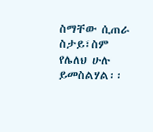ስማቸው ሲጠራ ስታይ፣ስም የሌለህ ሁሉ ይመስልሃል፡፡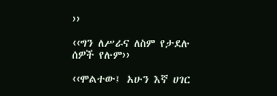››

‹‹ግን ለሥራና ለስም የታደሉ ሰዎች የሉም››

‹‹ሞልተው፤ አሁን እኛ ሀገር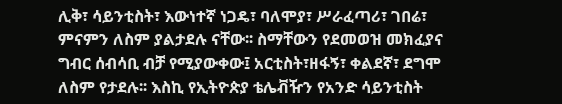ሊቅ፣ ሳይንቲስት፣ እውነተኛ ነጋዴ፣ ባለሞያ፣ ሥራፈጣሪ፣ ገበሬ፣ ምናምን ለስም ያልታደሉ ናቸው፡፡ ስማቸውን የደመወዝ መክፈያና ግብር ሰብሳቢ ብቻ የሚያውቀው፤ አርቲስት፣ዘፋኝ፣ ቀልደኛ፣ ደግሞ ለስም የታደሉ፡፡ እስኪ የኢትዮጵያ ቴሌቭዥን የአንድ ሳይንቲስት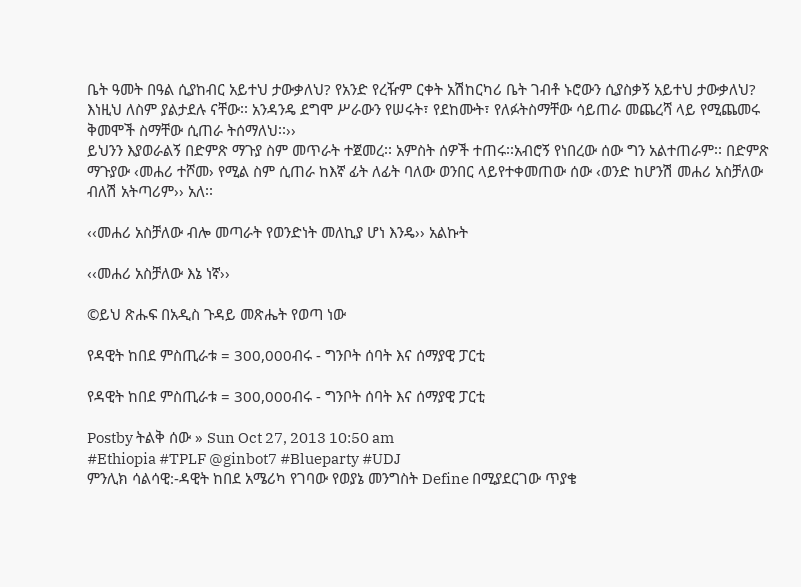ቤት ዓመት በዓል ሲያከብር አይተህ ታውቃለህ? የአንድ የረዥም ርቀት አሽከርካሪ ቤት ገብቶ ኑሮውን ሲያስቃኝ አይተህ ታውቃለህ? እነዚህ ለስም ያልታደሉ ናቸው፡፡ አንዳንዴ ደግሞ ሥራውን የሠሩት፣ የደከሙት፣ የለፉትስማቸው ሳይጠራ መጨረሻ ላይ የሚጨመሩ ቅመሞች ስማቸው ሲጠራ ትሰማለህ፡፡››
ይህንን እያወራልኝ በድምጽ ማጉያ ስም መጥራት ተጀመረ፡፡ አምስት ሰዎች ተጠሩ፡፡አብሮኝ የነበረው ሰው ግን አልተጠራም፡፡ በድምጽ ማጉያው ‹መሐሪ ተሾመ› የሚል ስም ሲጠራ ከእኛ ፊት ለፊት ባለው ወንበር ላይየተቀመጠው ሰው ‹ወንድ ከሆንሽ መሐሪ አስቻለው ብለሽ አትጣሪም›› አለ፡፡

‹‹መሐሪ አስቻለው ብሎ መጣራት የወንድነት መለኪያ ሆነ እንዴ›› አልኩት

‹‹መሐሪ አስቻለው እኔ ነኛ››

©ይህ ጽሑፍ በአዲስ ጉዳይ መጽሔት የወጣ ነው

የዳዊት ከበደ ምስጢራቱ = 300,000ብሩ - ግንቦት ሰባት እና ሰማያዊ ፓርቲ

የዳዊት ከበደ ምስጢራቱ = 300,000ብሩ - ግንቦት ሰባት እና ሰማያዊ ፓርቲ

Postby ትልቅ ሰው » Sun Oct 27, 2013 10:50 am
#Ethiopia #TPLF @ginbot7 #Blueparty #UDJ
ምንሊክ ሳልሳዊ:-ዳዊት ከበደ አሜሪካ የገባው የወያኔ መንግስት Define በሚያደርገው ጥያቄ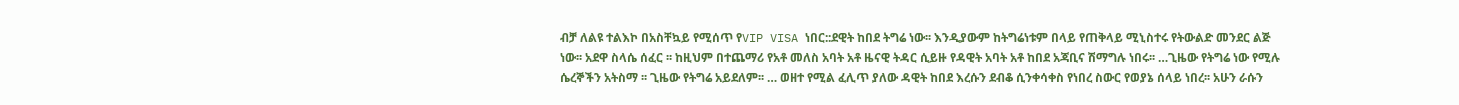ብቻ ለልዩ ተልእኮ በአስቸኳይ የሚሰጥ የVIP VISA ነበር::ደዊት ከበደ ትግሬ ነው፡፡ እንዲያውም ከትግሬነቱም በላይ የጠቅላይ ሚኒስተሩ የትውልድ መንደር ልጅ ነው፡፡ አደዋ ስላሴ ሰፈር ፡፡ ከዚህም በተጨማሪ የአቶ መለስ አባት አቶ ዜናዊ ትዳር ሲይዙ የዳዊት አባት አቶ ከበደ አጃቢና ሽማግሉ ነበሩ፡፡ …ጊዜው የትግሬ ነው የሚሉ ሴረኞችን አትስማ ፡፡ ጊዜው የትግሬ አይደለም፡፡ … ወዘተ የሚል ፈሊጥ ያለው ዳዊት ከበደ እረሱን ደብቆ ሲንቀሳቀስ የነበረ ስውር የወያኔ ሰላይ ነበረ፡፡ አሁን ራሱን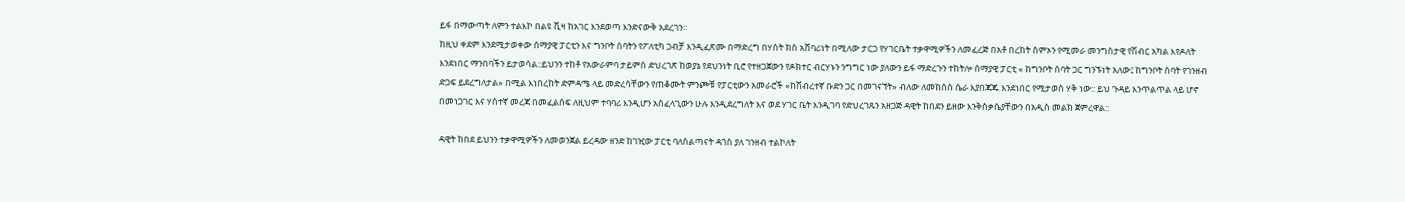ይፋ በማውጣት ለምን ተልእኮ በልዩ ቪዛ ከአገር እንደወጣ እንድናውቅ አደረገን፡፡
ከዚህ ቀደም እንደሚታወቀው ሰማያዊ ፓርቲን እና ግንቦት ሰባትን የፖለቲካ ጋብቻ እንዲፈጽሙ በማድረግ በሃሰት ክስ አሸባሪነት በሚለው ታርጋ የሃገርቤት ተቃዋሚዎችን ለመፈረጅ በአቶ በረከት ስምኦን የሚመራ መንግስታዊ የሽብር አካል እየዶለት እንደነበር ማንበባችን ይታወሳል::ይህንን ተከቶ የአውራምባ ታይምስ ድህረገጽ ከወያኔ የደህንነት ቢሮ የተዘጋጀውን የዶክተር ብርሃኑን ንግግር ነው ያለውን ይፋ ማድረጉን ተከትሎ ሰማያዊ ፓርቲ « ከግንቦት ሰባት ጋር ግንኙነት አለው፤ ከግንቦት ሰባት የገንዘብ ድጋፍ ይደረግለታል» በሚል እነበረከት ድምዳሜ ላይ መድረሳቸውን የጠቆሙት ምንጮቹ የፓርቲውን አመራሮች «ከሽብረተኛ ቡድን ጋር በመገናኘት» ብለው ለመክሰስ ሴራ እያበጃጁ እንደነበር የሚታወስ ሃቅ ነው:: ይህ ጉዳይ እንጥልጥል ላይ ሆኖ በመነጋገር እና ሃሰተኛ መረጃ በመፈልሰፍ ለዚህም ተባባሪ እንዲሆን አስፈላጊውን ሁሉ እንዲደረግለት እና ወደ ሃገር ቤት እንዲገባ የድህረገጹን አዘጋጅ ዳዊት ከበደን ይዘው እንቅስቃሴያቸውን በአዲስ መልክ ጀምረዋል::

ዳዊት ከበደ ይህንን ተቃዋሚዎችን ለመወንጀል ይረዳው ዘንድ ከገዢው ፓርቲ ባለስልጣናት ዳጎስ ያለ ገንዘብ ተልኮለት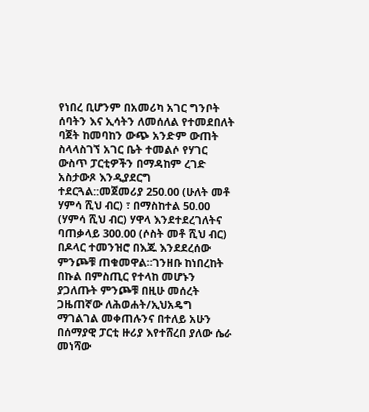የነበረ ቢሆንም በአመሪካ አገር ግንቦት ሰባትን እና ኢሳትን ለመሰለል የተመደበለት ባጀት ከመባከን ውጭ አንድም ውጠት ስላላስገኘ አገር ቤት ተመልሶ የሃገር ውስጥ ፓርቲዎችን በማዳከም ረገድ አስታውጾ እንዲያደርግ ተደርጓል::መጀመሪያ 250.00 (ሁለት መቶ ሃምሳ ሺህ ብር) ፣ በማስከተል 50.00 (ሃምሳ ሺህ ብር) ሃዋላ እንደተደረገለትና ባጠቃላይ 300.00 (ሶስት መቶ ሺህ ብር) በዶላር ተመንዝሮ በእጁ እንደደረሰው ምንጮቹ ጠቁመዋል።ገንዘቡ ከነበረከት በኩል በምስጢር የተላከ መሆኑን ያጋለጡት ምንጮቹ በዚሁ መሰረት ጋዜጠኛው ለሕወሐት/ኢህአዴግ ማገልገል መቀጠሉንና በተለይ አሁን በሰማያዊ ፓርቲ ዙሪያ እየተሸረበ ያለው ሴራ መነሻው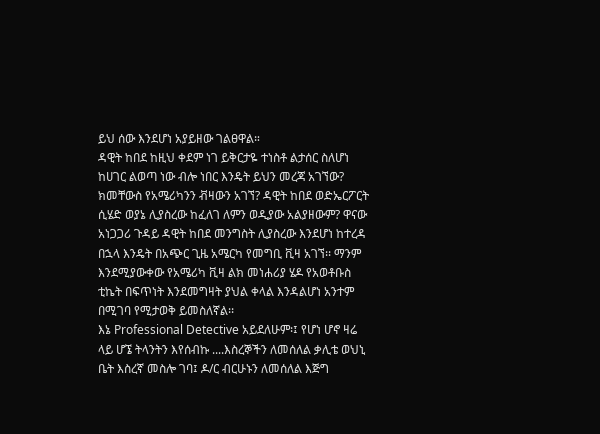ይህ ሰው እንደሆነ አያይዘው ገልፀዋል።
ዳዊት ከበደ ከዚህ ቀደም ነገ ይቅርታዬ ተነስቶ ልታሰር ስለሆነ ከሀገር ልወጣ ነው ብሎ ነበር እንዴት ይህን መረጃ አገኘው? ክመቸውስ የአሜሪካንን ቭዛውን አገኘ? ዳዊት ከበደ ወድኤርፖርት ሲሄድ ወያኔ ሊያስረው ከፈለገ ለምን ወዲያው አልያዘውም? ዋናው አነጋጋሪ ጉዳይ ዳዊት ከበደ መንግስት ሊያስረው እንደሆነ ከተረዳ በኋላ እንዴት በአጭር ጊዜ አሜርካ የመግቢ ቪዛ አገኘ፡፡ ማንም እንደሚያውቀው የአሜሪካ ቪዛ ልክ መነሐሪያ ሄዶ የአወቶቡስ ቲኬት በፍጥነት እንደመግዛት ያህል ቀላል እንዳልሆነ አንተም በሚገባ የሚታወቅ ይመስለኛል፡፡
እኔ Professional Detective አይደለሁም፡፤ የሆነ ሆኖ ዛሬ ላይ ሆኜ ትላንትን እየሰብኩ ....እስረኞችን ለመሰለል ቃሊቴ ወህኒ ቤት እስረኛ መስሎ ገባ፤ ዶ/ር ብርሁኑን ለመሰለል እጅግ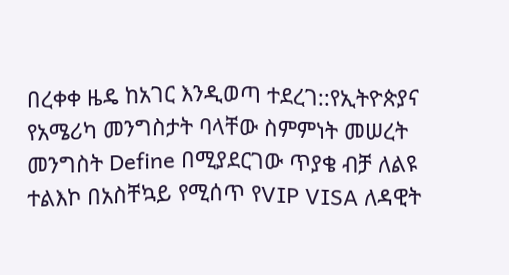በረቀቀ ዜዴ ከአገር እንዲወጣ ተደረገ::የኢትዮጵያና የአሜሪካ መንግስታት ባላቸው ስምምነት መሠረት መንግስት Define በሚያደርገው ጥያቄ ብቻ ለልዩ ተልእኮ በአስቸኳይ የሚሰጥ የVIP VISA ለዳዊት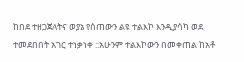ከበደ ተዘጋጀለትና ወያኔ የሰጠውን ልዩ ተልእኮ እንዲያሳካ ወደ ተመደበበት አገር ተነቃነቀ ::አሁንም ተልእኮውን በመቀጠል ከአቶ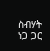ስብሃት ነጋ ጋር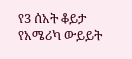የ3 ሰአት ቆይታ የአሜሪካ ውይይት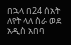በኋላ በ24 ሰአት ለየት ላለ ስራ ወደ አዲስ አበባ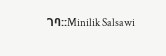ገባ::Minilik Salsawi